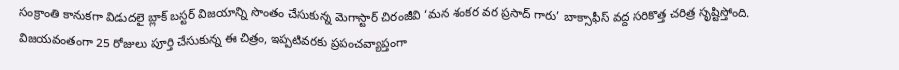సంక్రాంతి కానుకగా విడుదలై బ్లాక్ బస్టర్ విజయాన్ని సొంతం చేసుకున్న మెగాస్టార్ చిరంజీవి ‘మన శంకర వర ప్రసాద్ గారు’ బాక్సాఫీస్ వద్ద సరికొత్త చరిత్ర సృష్టిస్తోంది. విజయవంతంగా 25 రోజులు పూర్తి చేసుకున్న ఈ చిత్రం, ఇప్పటివరకు ప్రపంచవ్యాప్తంగా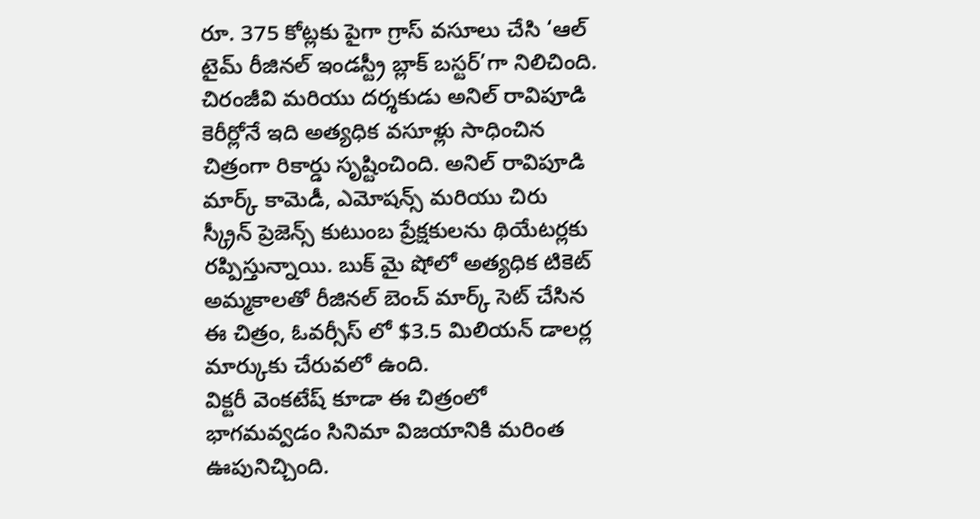రూ. 375 కోట్లకు పైగా గ్రాస్ వసూలు చేసి ‘ఆల్ టైమ్ రీజినల్ ఇండస్ట్రీ బ్లాక్ బస్టర్’గా నిలిచింది.
చిరంజీవి మరియు దర్శకుడు అనిల్ రావిపూడి కెరీర్లోనే ఇది అత్యధిక వసూళ్లు సాధించిన చిత్రంగా రికార్డు సృష్టించింది. అనిల్ రావిపూడి మార్క్ కామెడీ, ఎమోషన్స్ మరియు చిరు స్క్రీన్ ప్రెజెన్స్ కుటుంబ ప్రేక్షకులను థియేటర్లకు రప్పిస్తున్నాయి. బుక్ మై షోలో అత్యధిక టికెట్ అమ్మకాలతో రీజినల్ బెంచ్ మార్క్ సెట్ చేసిన ఈ చిత్రం, ఓవర్సీస్ లో $3.5 మిలియన్ డాలర్ల మార్కుకు చేరువలో ఉంది.
విక్టరీ వెంకటేష్ కూడా ఈ చిత్రంలో భాగమవ్వడం సినిమా విజయానికి మరింత ఊపునిచ్చింది.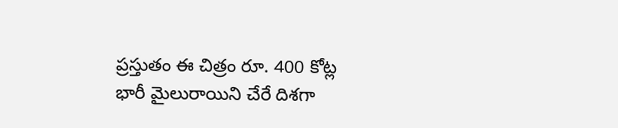ప్రస్తుతం ఈ చిత్రం రూ. 400 కోట్ల భారీ మైలురాయిని చేరే దిశగా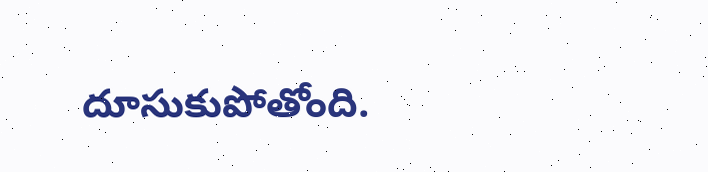దూసుకుపోతోంది.